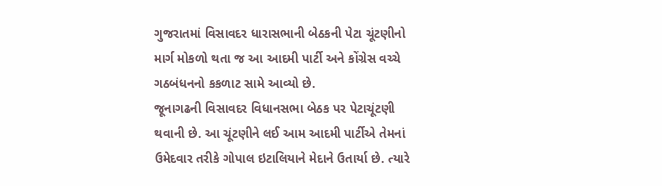ગુજરાતમાં વિસાવદર ધારાસભાની બેઠકની પેટા ચૂંટણીનો માર્ગ મોકળો થતા જ આ આદમી પાર્ટી અને કોંગ્રેસ વચ્ચે ગઠબંધનનો કકળાટ સામે આવ્યો છે.
જૂનાગઢની વિસાવદર વિધાનસભા બેઠક પર પેટાચૂંટણી થવાની છે. આ ચૂંટણીને લઈ આમ આદમી પાર્ટીએ તેમનાં ઉમેદવાર તરીકે ગોપાલ ઇટાલિયાને મેદાને ઉતાર્યા છે. ત્યારે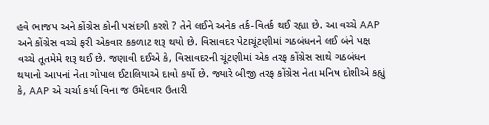હવે ભાજપ અને કોંગ્રેસ કોની પસંદગી કરશે ? તેને લઈને અનેક તર્ક-વિતર્ક થઈ રહ્યા છે. આ વચ્ચે AAP અને કોંગ્રેસ વચ્ચે ફરી એકવાર કકળાટ શરૂ થયો છે. વિસાવદર પેટાચૂંટણીમાં ગઠબંધનને લઈ બંને પક્ષ વચ્ચે તૂતમેમે શરૂ થઈ છે. જણાવી દઈએ કે, વિસાવદરની ચૂંટણીમાં એક તરફ કોંગ્રેસ સાથે ગઠબંધન થયાનો આપનાં નેતા ગોપાલ ઈટાલિયાએ દાવો કર્યો છે. જ્યારે બીજી તરફ કોંગ્રેસ નેતા મનિષ દોશીએ કહ્યું કે, AAP એ ચર્ચા કર્યા વિના જ ઉમેદવાર ઉતારી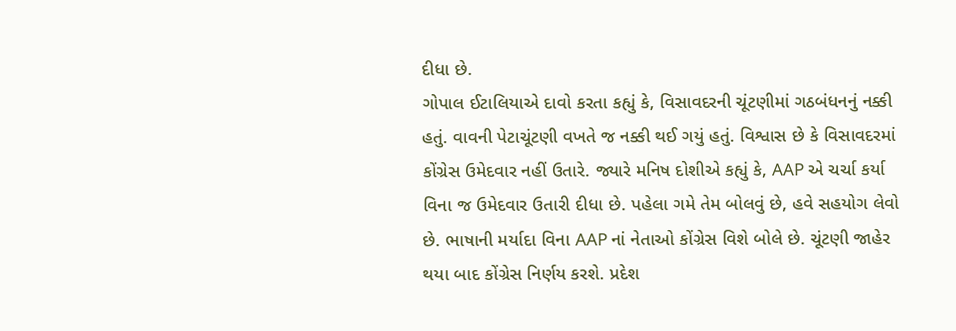દીધા છે.
ગોપાલ ઈટાલિયાએ દાવો કરતા કહ્યું કે, વિસાવદરની ચૂંટણીમાં ગઠબંધનનું નક્કી હતું. વાવની પેટાચૂંટણી વખતે જ નક્કી થઈ ગયું હતું. વિશ્વાસ છે કે વિસાવદરમાં કોંગ્રેસ ઉમેદવાર નહીં ઉતારે. જ્યારે મનિષ દોશીએ કહ્યું કે, AAP એ ચર્ચા કર્યા વિના જ ઉમેદવાર ઉતારી દીધા છે. પહેલા ગમે તેમ બોલવું છે, હવે સહયોગ લેવો છે. ભાષાની મર્યાદા વિના AAP નાં નેતાઓ કોંગ્રેસ વિશે બોલે છે. ચૂંટણી જાહેર થયા બાદ કોંગ્રેસ નિર્ણય કરશે. પ્રદેશ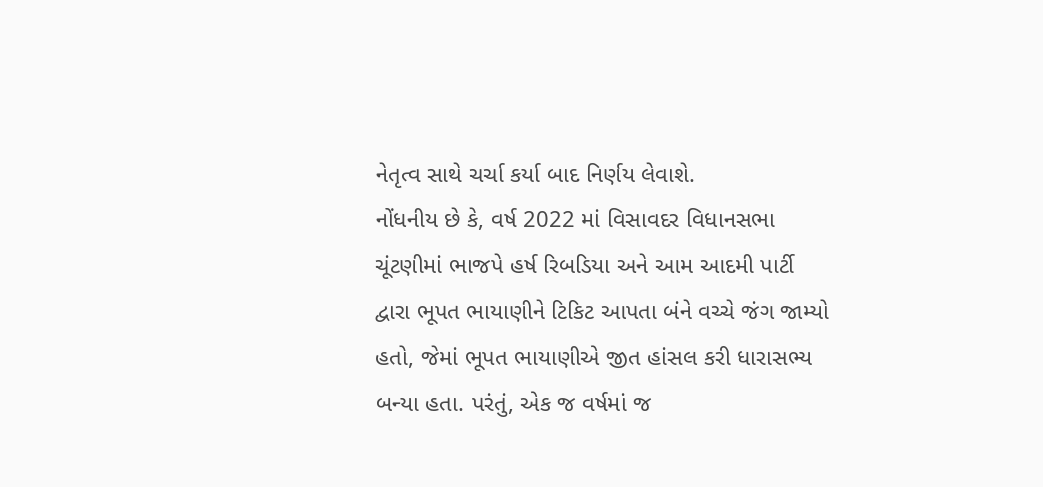નેતૃત્વ સાથે ચર્ચા કર્યા બાદ નિર્ણય લેવાશે.
નોંધનીય છે કે, વર્ષ 2022 માં વિસાવદર વિધાનસભા ચૂંટણીમાં ભાજપે હર્ષ રિબડિયા અને આમ આદમી પાર્ટી દ્વારા ભૂપત ભાયાણીને ટિકિટ આપતા બંને વચ્ચે જંગ જામ્યો હતો, જેમાં ભૂપત ભાયાણીએ જીત હાંસલ કરી ધારાસભ્ય બન્યા હતા. પરંતું, એક જ વર્ષમાં જ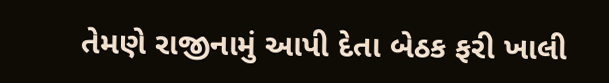તેમણે રાજીનામું આપી દેતા બેઠક ફરી ખાલી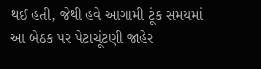થઈ હતી, જેથી હવે આગામી ટૂંક સમયમાં આ બેઠક પર પેટાચૂંટણી જાહેર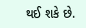થઈ શકે છે.